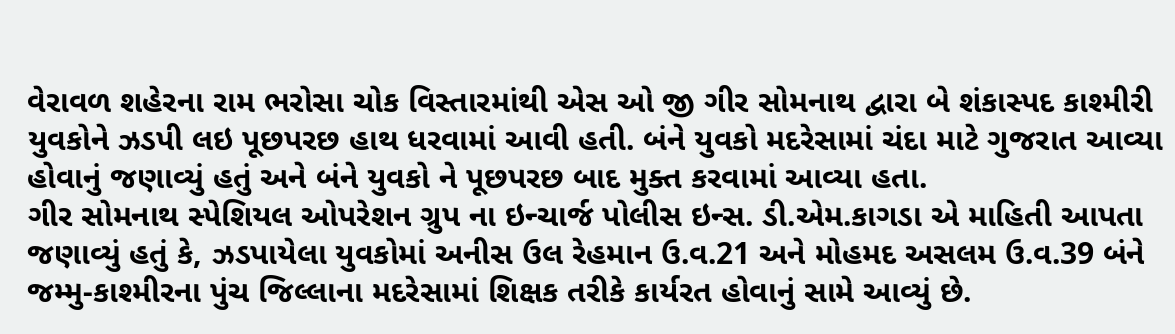વેરાવળ શહેરના રામ ભરોસા ચોક વિસ્તારમાંથી એસ ઓ જી ગીર સોમનાથ દ્વારા બે શંકાસ્પદ કાશ્મીરી યુવકોને ઝડપી લઇ પૂછપરછ હાથ ધરવામાં આવી હતી. બંને યુવકો મદરેસામાં ચંદા માટે ગુજરાત આવ્યા હોવાનું જણાવ્યું હતું અને બંને યુવકો ને પૂછપરછ બાદ મુક્ત કરવામાં આવ્યા હતા.
ગીર સોમનાથ સ્પેશિયલ ઓપરેશન ગ્રુપ ના ઇન્ચાર્જ પોલીસ ઇન્સ. ડી.એમ.કાગડા એ માહિતી આપતા જણાવ્યું હતું કે, ઝડપાયેલા યુવકોમાં અનીસ ઉલ રેહમાન ઉ.વ.21 અને મોહમદ અસલમ ઉ.વ.39 બંને જમ્મુ-કાશ્મીરના પુંચ જિલ્લાના મદરેસામાં શિક્ષક તરીકે કાર્યરત હોવાનું સામે આવ્યું છે.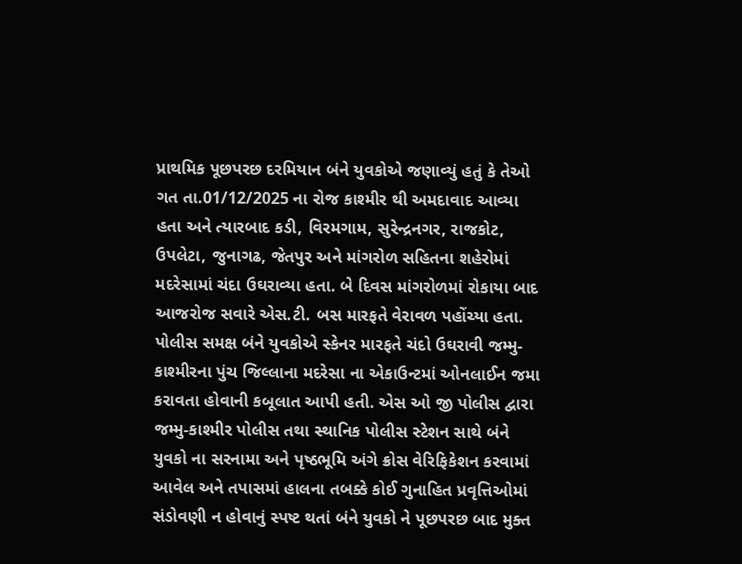પ્રાથમિક પૂછપરછ દરમિયાન બંને યુવકોએ જણાવ્યું હતું કે તેઓ ગત તા.01/12/2025 ના રોજ કાશ્મીર થી અમદાવાદ આવ્યા હતા અને ત્યારબાદ કડી, વિરમગામ, સુરેન્દ્રનગર, રાજકોટ, ઉપલેટા, જુનાગઢ, જેતપુર અને માંગરોળ સહિતના શહેરોમાં મદરેસામાં ચંદા ઉઘરાવ્યા હતા. બે દિવસ માંગરોળમાં રોકાયા બાદ આજરોજ સવારે એસ.ટી. બસ મારફતે વેરાવળ પહોંચ્યા હતા.
પોલીસ સમક્ષ બંને યુવકોએ સ્કેનર મારફતે ચંદો ઉઘરાવી જમ્મુ-કાશ્મીરના પુંચ જિલ્લાના મદરેસા ના એકાઉન્ટમાં ઓનલાઈન જમા કરાવતા હોવાની કબૂલાત આપી હતી. એસ ઓ જી પોલીસ દ્વારા જમ્મુ-કાશ્મીર પોલીસ તથા સ્થાનિક પોલીસ સ્ટેશન સાથે બંને યુવકો ના સરનામા અને પૃષ્ઠભૂમિ અંગે ક્રોસ વેરિફિકેશન કરવામાં આવેલ અને તપાસમાં હાલના તબક્કે કોઈ ગુનાહિત પ્રવૃત્તિઓમાં સંડોવણી ન હોવાનું સ્પષ્ટ થતાં બંને યુવકો ને પૂછપરછ બાદ મુક્ત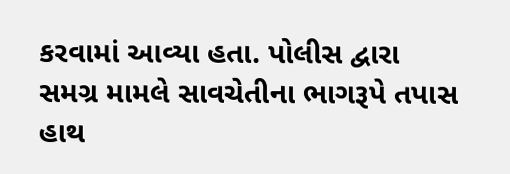કરવામાં આવ્યા હતા. પોલીસ દ્વારા સમગ્ર મામલે સાવચેતીના ભાગરૂપે તપાસ હાથ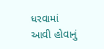ધરવામાં આવી હોવાનું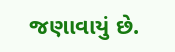જણાવાયું છે.